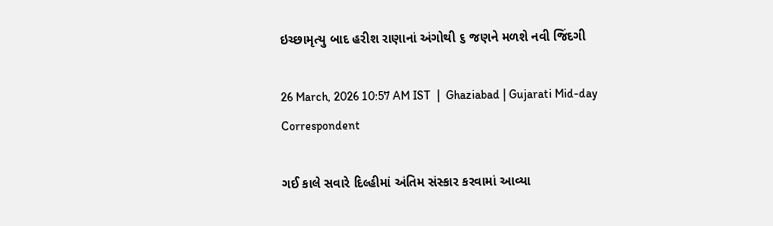ઇચ્છામૃત્યુ બાદ હરીશ રાણાનાં અંગોથી ૬ જણને મળશે નવી જિંદગી

26 March, 2026 10:57 AM IST  |  Ghaziabad | Gujarati Mid-day Correspondent

ગઈ કાલે સવારે દિલ્હીમાં અંતિમ સંસ્કાર કરવામાં આવ્યા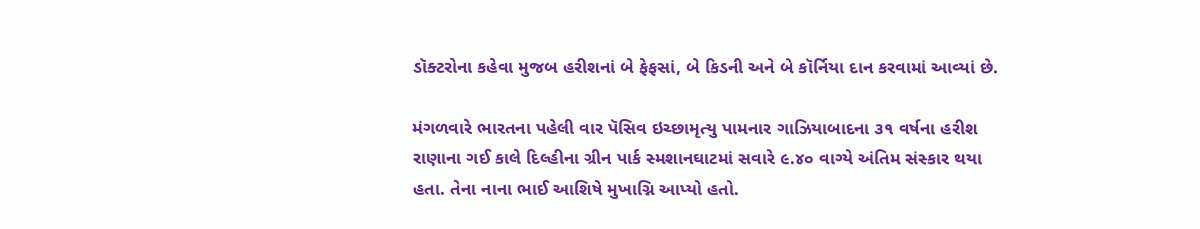ડૉક્ટરોના કહેવા મુજબ હરીશનાં બે ફેફસાં, બે કિડની અને બે કૉર્નિયા દાન કરવામાં આવ્યાં છે.

મંગળવારે ભારતના પહેલી વાર પૅસિવ ઇચ્છામૃત્યુ પામનાર ગાઝિયાબાદના ૩૧ વર્ષના હરીશ રાણાના ગઈ કાલે દિલ્હીના ગ્રીન પાર્ક સ્મશાનઘાટમાં સવારે ૯.૪૦ વાગ્યે અંતિમ સંસ્કાર થયા હતા. તેના નાના ભાઈ આશિષે મુખાગ્નિ આપ્યો હતો.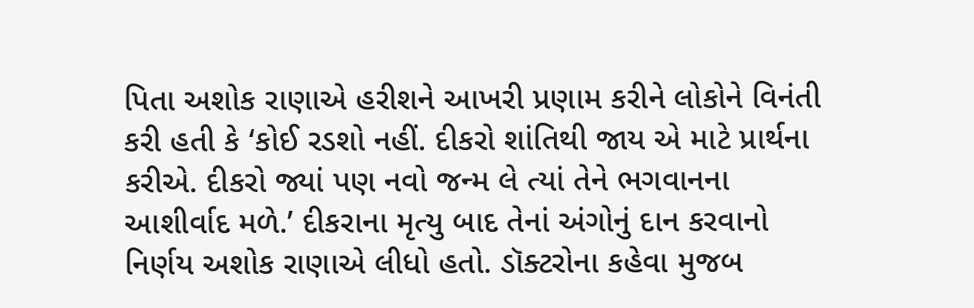પિતા અશોક રાણાએ હરીશને આખરી પ્રણામ કરીને લોકોને વિનંતી કરી હતી કે ‘કોઈ રડશો નહીં. દીકરો શાંતિથી જાય એ માટે પ્રાર્થના કરીએ. દીકરો જ્યાં પણ નવો જન્મ લે ત્યાં તેને ભગવાનના આશીર્વાદ મળે.’ દીકરાના મૃત્યુ બાદ તેનાં અંગોનું દાન કરવાનો નિર્ણય અશોક રાણાએ લીધો હતો. ડૉક્ટરોના કહેવા મુજબ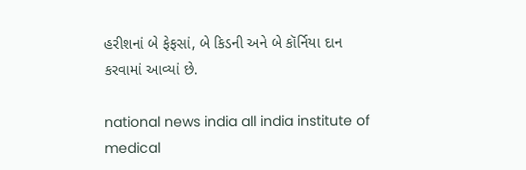હરીશનાં બે ફેફસાં, બે કિડની અને બે કૉર્નિયા દાન કરવામાં આવ્યાં છે.

national news india all india institute of medical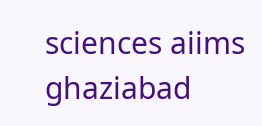sciences aiims ghaziabad